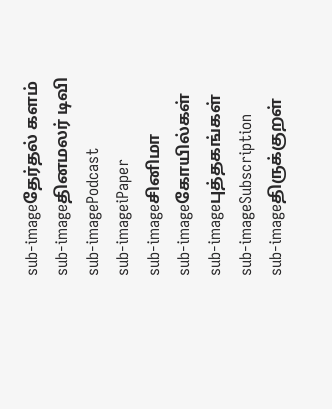sub-imageதேர்தல் களம்
sub-imageதினமலர் டிவி
sub-imagePodcast
sub-imageiPaper
sub-imageசினிமா
sub-imageகோயில்கள்
sub-imageபுத்தகங்கள்
sub-imageSubscription
sub-imageதிருக்குறள்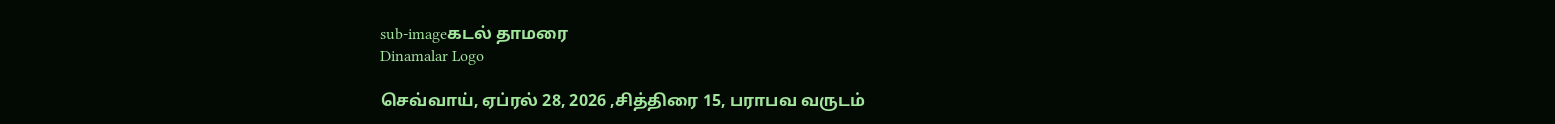sub-imageகடல் தாமரை
Dinamalar Logo

செவ்வாய், ஏப்ரல் 28, 2026 ,சித்திரை 15, பராபவ வருடம்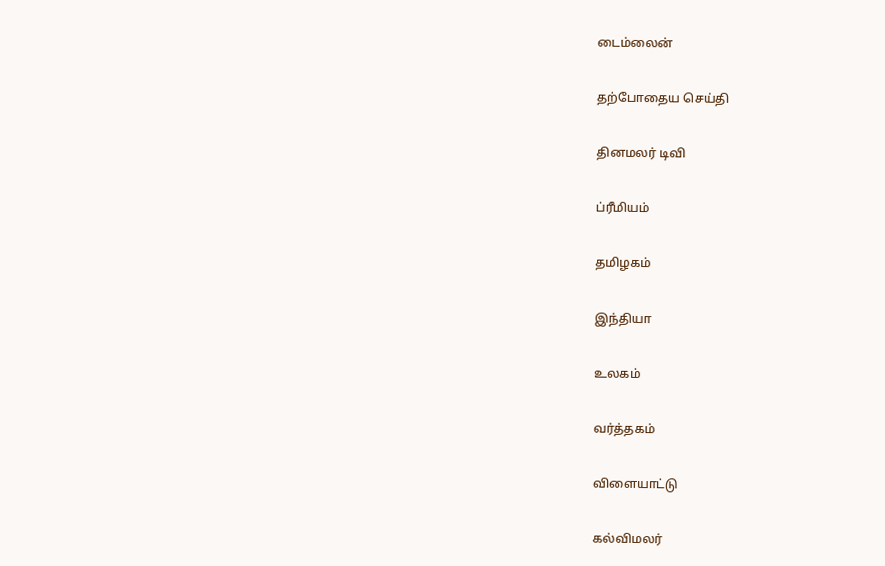டைம்லைன்


தற்போதைய செய்தி


தினமலர் டிவி


ப்ரீமியம்


தமிழகம்


இந்தியா


உலகம்


வர்த்தகம்


விளையாட்டு


கல்விமலர்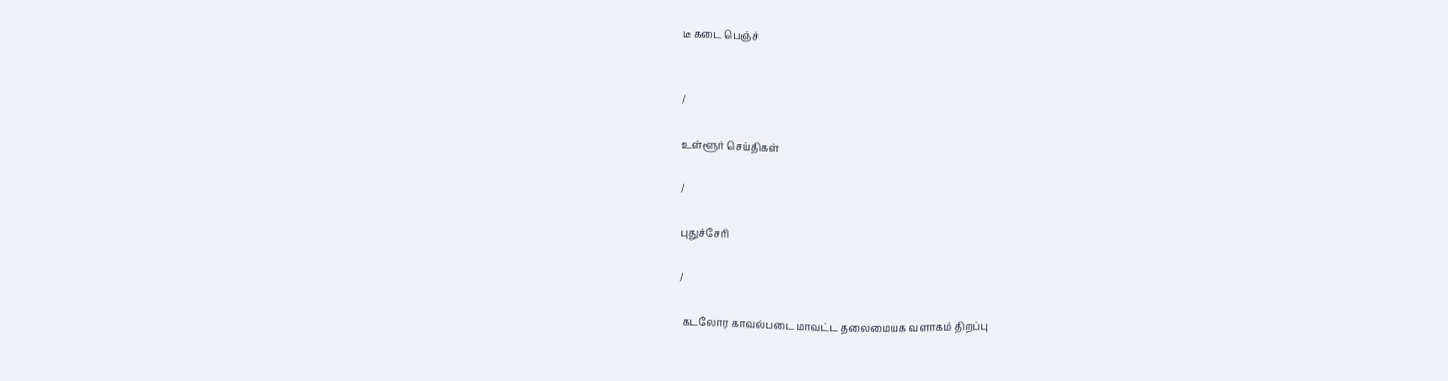டீ கடை பெஞ்ச்


/

உள்ளூர் செய்திகள்

/

புதுச்சேரி

/

 கடலோர காவல்படை மாவட்ட தலைமையக வளாகம் திறப்பு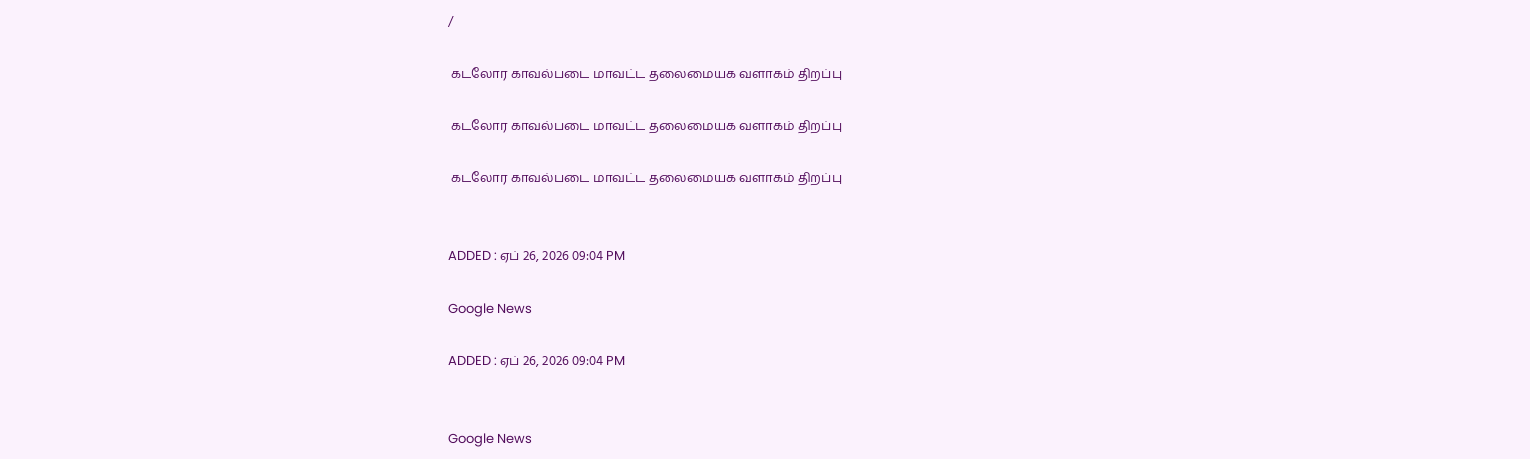/

 கடலோர காவல்படை மாவட்ட தலைமையக வளாகம் திறப்பு

 கடலோர காவல்படை மாவட்ட தலைமையக வளாகம் திறப்பு

 கடலோர காவல்படை மாவட்ட தலைமையக வளாகம் திறப்பு


ADDED : ஏப் 26, 2026 09:04 PM

Google News

ADDED : ஏப் 26, 2026 09:04 PM


Google News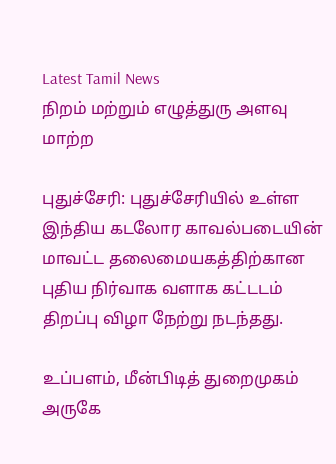Latest Tamil News
நிறம் மற்றும் எழுத்துரு அளவு மாற்ற

புதுச்சேரி: புதுச்சேரியில் உள்ள இந்திய கடலோர காவல்படையின் மாவட்ட தலைமையகத்திற்கான புதிய நிர்வாக வளாக கட்டடம் திறப்பு விழா நேற்று நடந்தது.

உப்பளம், மீன்பிடித் துறைமுகம் அருகே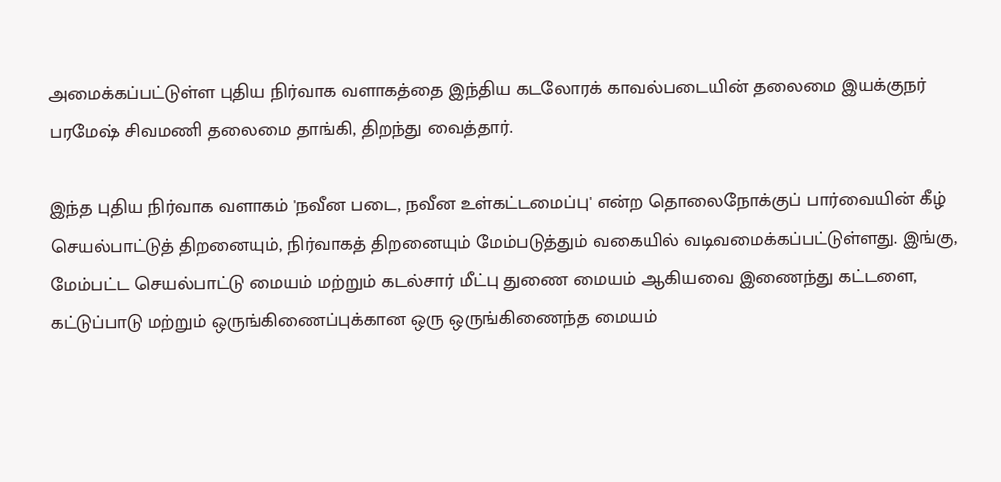அமைக்கப்பட்டுள்ள புதிய நிர்வாக வளாகத்தை இந்திய கடலோரக் காவல்படையின் தலைமை இயக்குநர் பரமேஷ் சிவமணி தலைமை தாங்கி, திறந்து வைத்தார்.

இந்த புதிய நிர்வாக வளாகம் 'நவீன படை, நவீன உள்கட்டமைப்பு' என்ற தொலைநோக்குப் பார்வையின் கீழ் செயல்பாட்டுத் திறனையும், நிர்வாகத் திறனையும் மேம்படுத்தும் வகையில் வடிவமைக்கப்பட்டுள்ளது. இங்கு, மேம்பட்ட செயல்பாட்டு மையம் மற்றும் கடல்சார் மீட்பு துணை மையம் ஆகியவை இணைந்து கட்டளை, கட்டுப்பாடு மற்றும் ஒருங்கிணைப்புக்கான ஒரு ஒருங்கிணைந்த மையம்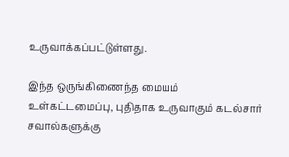உருவாக்கப்பட்டுள்ளது.

இந்த ஒருங்கிணைந்த மையம் உள்கட்டமைப்பு, புதிதாக உருவாகும் கடல்சார் சவால்களுக்கு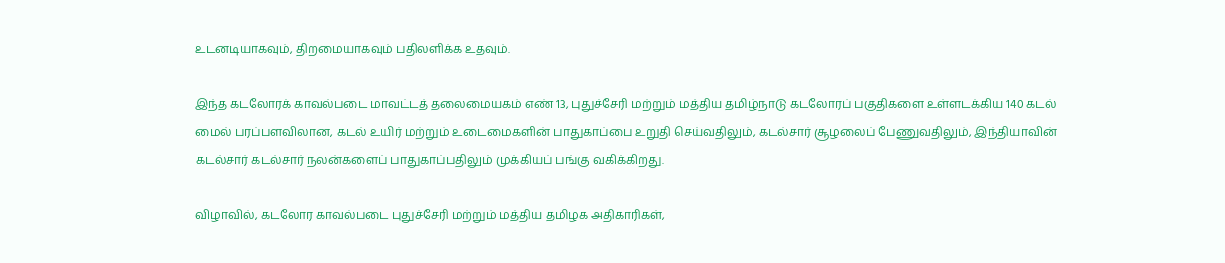உடனடியாகவும், திறமையாகவும் பதிலளிக்க உதவும்.

இந்த கடலோரக் காவல்படை மாவட்டத் தலைமையகம் எண் 13, புதுச்சேரி மற்றும் மத்திய தமிழ்நாடு கடலோரப் பகுதிகளை உள்ளடக்கிய 140 கடல் மைல் பரப்பளவிலான, கடல் உயிர் மற்றும் உடைமைகளின் பாதுகாப்பை உறுதி செய்வதிலும், கடல்சார் சூழலைப் பேணுவதிலும், இந்தியாவின் கடல்சார் கடல்சார் நலன்களைப் பாதுகாப்பதிலும் முக்கியப் பங்கு வகிக்கிறது.

விழாவில், கடலோர காவல்படை புதுச்சேரி மற்றும் மத்திய தமிழக அதிகாரிகள்,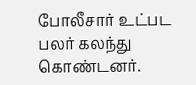போலீசார் உட்பட பலர் கலந்து கொண்டனர்.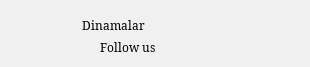Dinamalar
      Follow us